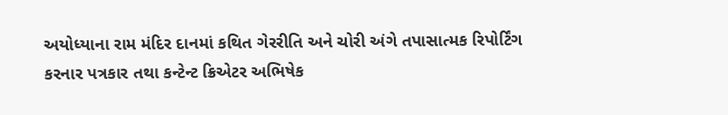અયોધ્યાના રામ મંદિર દાનમાં કથિત ગેરરીતિ અને ચોરી અંગે તપાસાત્મક રિપોર્ટિંગ કરનાર પત્રકાર તથા કન્ટેન્ટ ક્રિએટર અભિષેક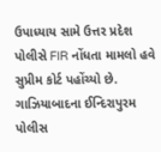ઉપાધ્યાય સામે ઉત્તર પ્રદેશ પોલીસે FIR નોંધતા મામલો હવે સુપ્રીમ કોર્ટ પહોંચ્યો છે. ગાઝિયાબાદના ઈન્દિરાપુરમ પોલીસ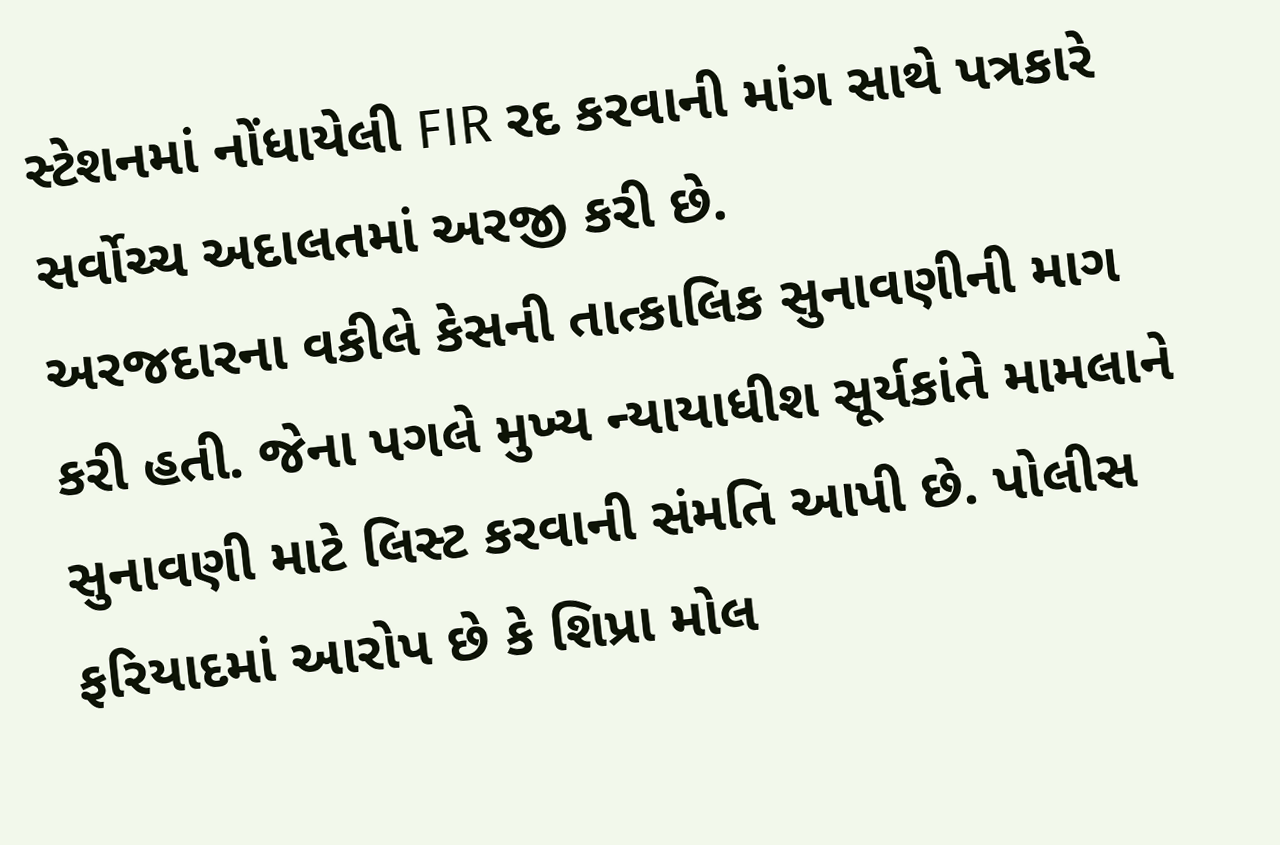સ્ટેશનમાં નોંધાયેલી FIR રદ કરવાની માંગ સાથે પત્રકારે સર્વોચ્ચ અદાલતમાં અરજી કરી છે.
અરજદારના વકીલે કેસની તાત્કાલિક સુનાવણીની માગ કરી હતી. જેના પગલે મુખ્ય ન્યાયાધીશ સૂર્યકાંતે મામલાને સુનાવણી માટે લિસ્ટ કરવાની સંમતિ આપી છે. પોલીસ ફરિયાદમાં આરોપ છે કે શિપ્રા મોલ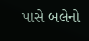પાસે બલેનો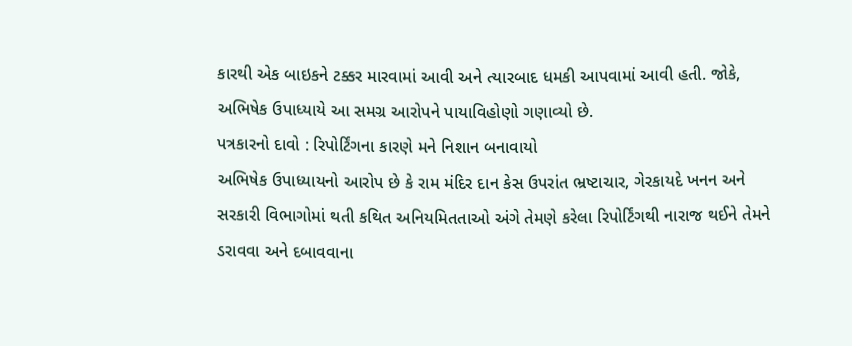કારથી એક બાઇકને ટક્કર મારવામાં આવી અને ત્યારબાદ ધમકી આપવામાં આવી હતી. જોકે, અભિષેક ઉપાધ્યાયે આ સમગ્ર આરોપને પાયાવિહોણો ગણાવ્યો છે.
પત્રકારનો દાવો : રિપોર્ટિંગના કારણે મને નિશાન બનાવાયો
અભિષેક ઉપાધ્યાયનો આરોપ છે કે રામ મંદિર દાન કેસ ઉપરાંત ભ્રષ્ટાચાર, ગેરકાયદે ખનન અને સરકારી વિભાગોમાં થતી કથિત અનિયમિતતાઓ અંગે તેમણે કરેલા રિપોર્ટિંગથી નારાજ થઈને તેમને ડરાવવા અને દબાવવાના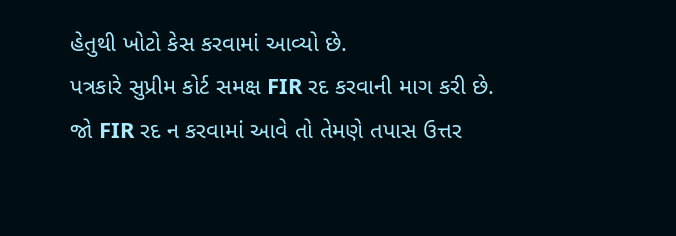હેતુથી ખોટો કેસ કરવામાં આવ્યો છે.
પત્રકારે સુપ્રીમ કોર્ટ સમક્ષ FIR રદ કરવાની માગ કરી છે. જો FIR રદ ન કરવામાં આવે તો તેમણે તપાસ ઉત્તર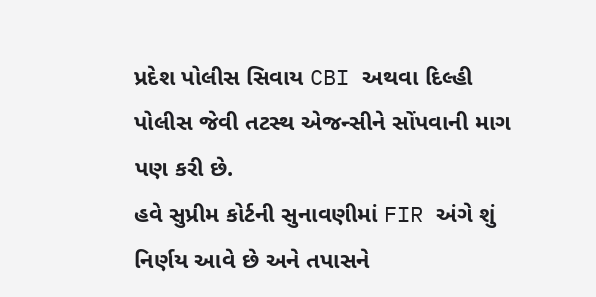પ્રદેશ પોલીસ સિવાય CBI અથવા દિલ્હી પોલીસ જેવી તટસ્થ એજન્સીને સોંપવાની માગ પણ કરી છે.
હવે સુપ્રીમ કોર્ટની સુનાવણીમાં FIR અંગે શું નિર્ણય આવે છે અને તપાસને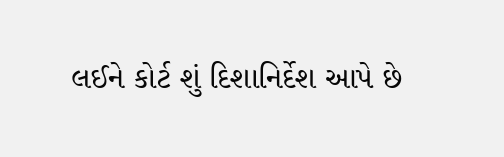લઈને કોર્ટ શું દિશાનિર્દેશ આપે છે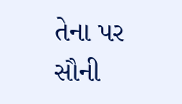તેના પર સૌની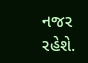નજર રહેશે.